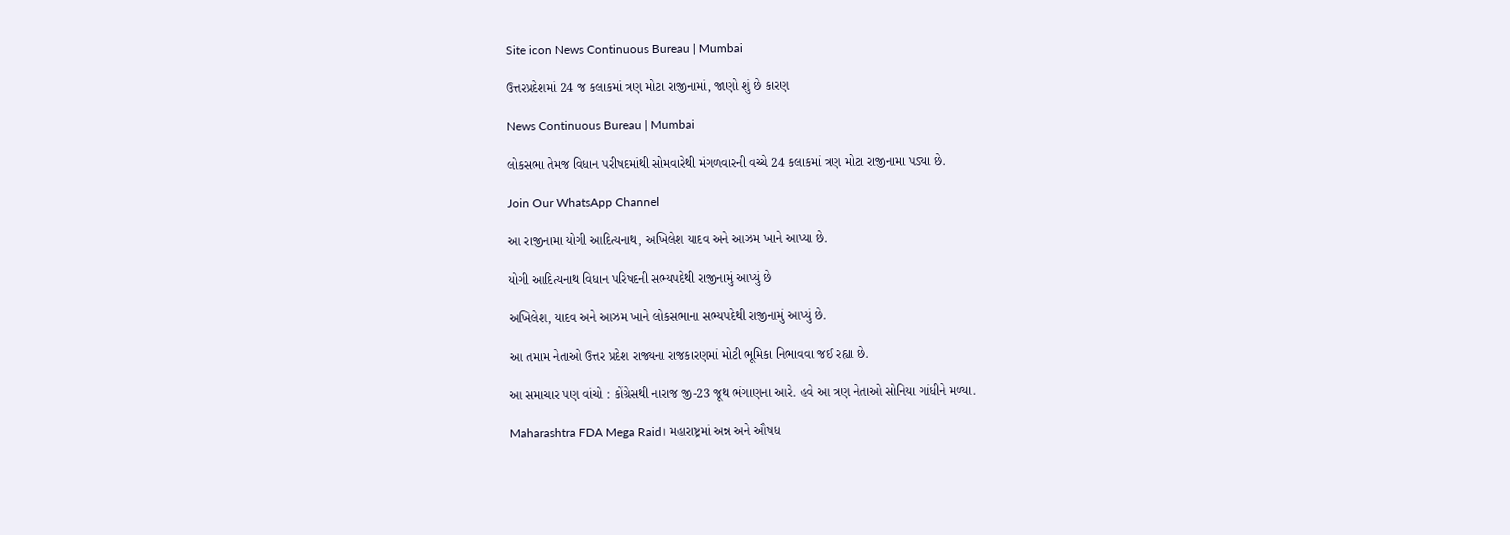Site icon News Continuous Bureau | Mumbai

ઉત્તરપ્રદેશમાં 24 જ કલાકમાં ત્રણ મોટા રાજીનામાં, જાણો શું છે કારણ

News Continuous Bureau | Mumbai

લોકસભા તેમજ વિધાન પરીષદમાંથી સોમવારેથી મંગળવારની વચ્ચે 24 કલાકમાં ત્રણ મોટા રાજીનામા પડ્યા છે.

Join Our WhatsApp Channel

આ રાજીનામા યોગી આદિત્યનાથ, અખિલેશ યાદવ અને આઝમ ખાને આપ્યા છે.

યોગી આદિત્યનાથ વિધાન પરિષદની સભ્યપદેથી રાજીનામું આપ્યું છે

અખિલેશ, યાદવ અને આઝમ ખાને લોકસભાના સભ્યપદેથી રાજીનામું આપ્યું છે.

આ તમામ નેતાઓ ઉત્તર પ્રદેશ રાજ્યના રાજકારણમાં મોટી ભૂમિકા નિભાવવા જઈ રહ્યા છે.

આ સમાચાર પણ વાંચો : કોંગ્રેસથી નારાજ જી-23 જૂથ ભંગાણના આરે. હવે આ ત્રણ નેતાઓ સોનિયા ગાંધીને મળ્યા.

Maharashtra FDA Mega Raid। મહારાષ્ટ્રમાં અન્ન અને ઔષધ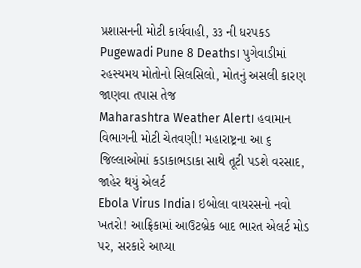પ્રશાસનની મોટી કાર્યવાહી, ૩૩ ની ધરપકડ
Pugewadi Pune 8 Deaths। પુગેવાડીમાં રહસ્યમય મોતોનો સિલસિલો, મોતનું અસલી કારણ જાણવા તપાસ તેજ
Maharashtra Weather Alert। હવામાન વિભાગની મોટી ચેતવણી! મહારાષ્ટ્રના આ ૬ જિલ્લાઓમાં કડાકાભડાકા સાથે તૂટી પડશે વરસાદ, જાહેર થયું એલર્ટ
Ebola Virus India। ઇબોલા વાયરસનો નવો ખતરો! આફ્રિકામાં આઉટબ્રેક બાદ ભારત એલર્ટ મોડ પર, સરકારે આપ્યા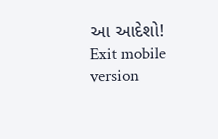આ આદેશો!
Exit mobile version